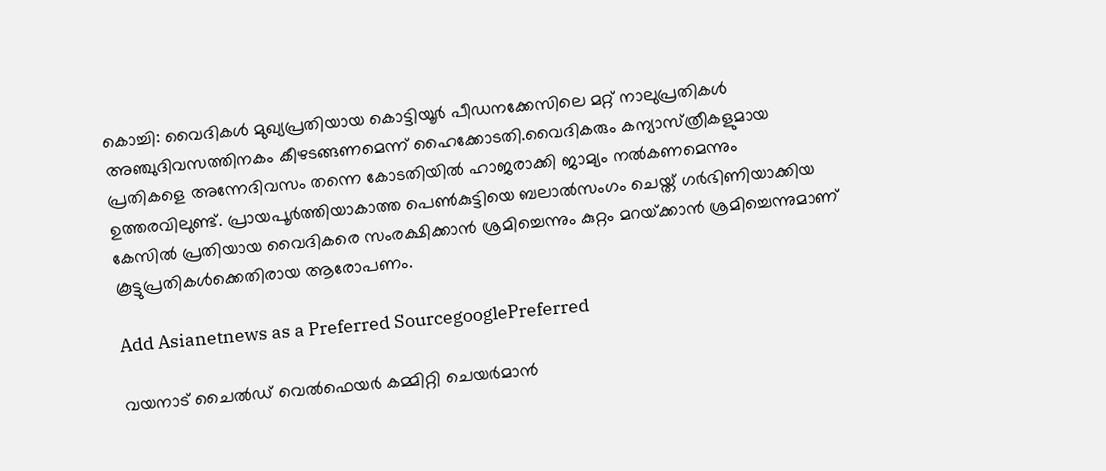കൊച്ചി: വൈദികള്‍ മുഖ്യപ്രതിയായ കൊട്ടിയൂ‍ര്‍ പീ‍ഡനക്കേസിലെ മറ്റ് നാലുപ്രതികള്‍ അഞ്ചുദിവസത്തിനകം കീഴടങ്ങണമെന്ന് ഹൈക്കോടതി.വൈദികരും കന്യാസ്‌ത്രീകളുമായ പ്രതികളെ അന്നേദിവസം തന്നെ കോടതിയില്‍ ഹാജരാക്കി ജാമ്യം നല്‍കണമെന്നും ഉത്തരവിലുണ്ട്. പ്രായപൂര്‍ത്തിയാകാത്ത പെണ്‍കുട്ടിയെ ബലാല്‍സംഗം ചെയ്ത് ഗ‍‍ര്‍ഭിണിയാക്കിയ കേസില്‍ പ്രതിയായ വൈദികരെ സംരക്ഷിക്കാന്‍ ശ്രമിച്ചെന്നും കുറ്റം മറയ്‌ക്കാന്‍ ശ്രമിച്ചെന്നുമാണ് കൂട്ടുപ്രതികള്‍ക്കെതിരായ ആരോപണം.

Add Asianetnews as a Preferred SourcegooglePreferred

വയനാട് ചൈല്‍‍ഡ് വെല്‍ഫെയര്‍ കമ്മിറ്റി ചെയര്‍മാന്‍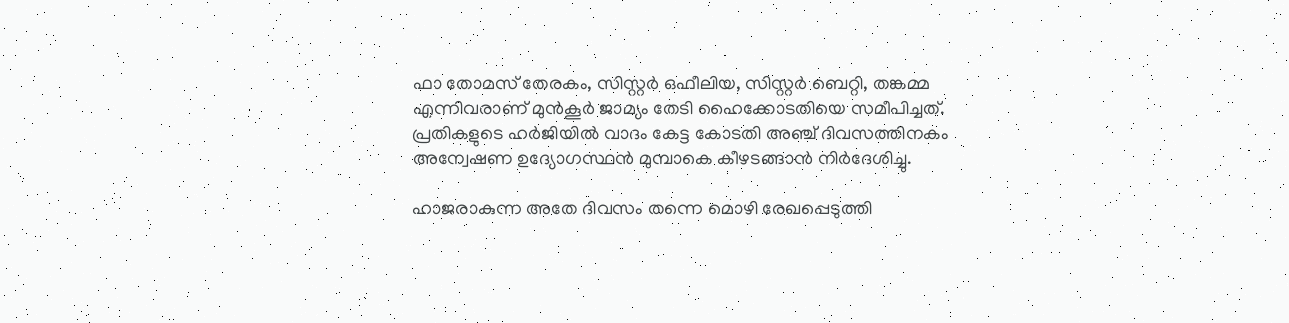ഫാ തോമസ് തേരകം, സിസ്റ്റര്‍ ഒഫീലിയ, സിസ്റ്റ‍ര്‍ ബെറ്റി, തങ്കമ്മ എന്നിവരാണ് മുന്‍കൂര്‍ ജാമ്യം തേടി ഹൈക്കോടതിയെ സമീപിച്ചത്. പ്രതികളുടെ ഹര്‍ജിയില്‍ വാദം കേട്ട കോടതി അ‌ഞ്ച് ദിവസത്തിനകം അന്വേഷണ ഉദ്യോഗസ്ഥന്‍ മുമ്പാകെ കീഴടങ്ങാന്‍ നിര്‍ദേശിച്ചു.

ഹാജരാകുന്ന അതേ ദിവസം തന്നെ മൊഴി രേഖപ്പെടുത്തി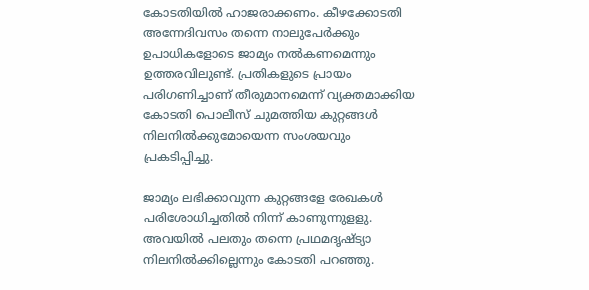കോടതിയില്‍ ഹാജരാക്കണം. കീഴക്കോടതി അന്നേദിവസം തന്നെ നാലുപേര്‍ക്കും ഉപാധികളോടെ ജാമ്യം നല്‍കണമെന്നും ഉത്തരവിലുണ്ട്. പ്രതികളുടെ പ്രായം പരിഗണിച്ചാണ് തീരുമാനമെന്ന് വ്യക്തമാക്കിയ കോടതി പൊലീസ് ചുമത്തിയ കുറ്റങ്ങള്‍ നിലനില്‍ക്കുമോയെന്ന സംശയവും പ്രകടിപ്പിച്ചു.

ജാമ്യം ലഭിക്കാവുന്ന കുറ്റങ്ങളേ രേഖകള്‍ പരിശോധിച്ചതില്‍ നിന്ന് കാണുന്നുളളു. അവയില്‍ പലതും തന്നെ പ്രഥമദൃഷ്‌ട്യാ നിലനില്‍ക്കില്ലെന്നും കോടതി പറഞ്ഞു.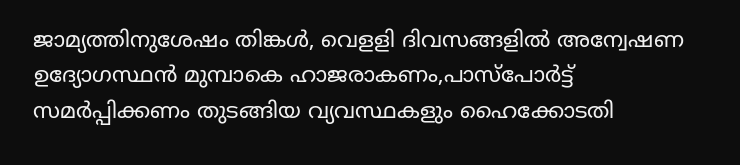ജാമ്യത്തിനുശേഷം തിങ്കള്‍, വെളളി ദിവസങ്ങളില്‍ അന്വേഷണ ഉദ്യോഗസ്ഥന്‍ മുമ്പാകെ ഹാജരാകണം,പാസ്‌പോര്‍ട്ട് സമര്‍പ്പിക്കണം തുടങ്ങിയ വ്യവസ്ഥകളും ഹൈക്കോടതി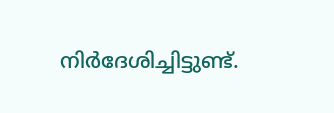നിര്‍ദേശിച്ചിട്ടുണ്ട്.